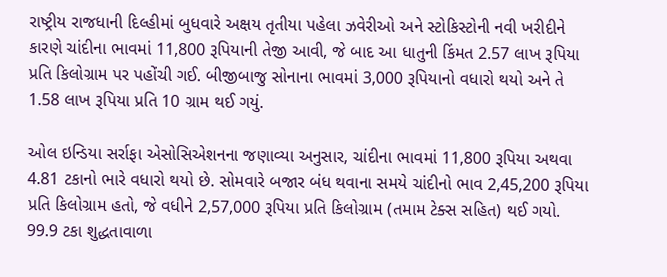રાષ્ટ્રીય રાજધાની દિલ્હીમાં બુધવારે અક્ષય તૃતીયા પહેલા ઝવેરીઓ અને સ્ટોકિસ્ટોની નવી ખરીદીને કારણે ચાંદીના ભાવમાં 11,800 રૂપિયાની તેજી આવી, જે બાદ આ ધાતુની કિંમત 2.57 લાખ રૂપિયા પ્રતિ કિલોગ્રામ પર પહોંચી ગઈ. બીજીબાજુ સોનાના ભાવમાં 3,000 રૂપિયાનો વધારો થયો અને તે 1.58 લાખ રૂપિયા પ્રતિ 10 ગ્રામ થઈ ગયું.

ઓલ ઇન્ડિયા સર્રાફા એસોસિએશનના જણાવ્યા અનુસાર, ચાંદીના ભાવમાં 11,800 રૂપિયા અથવા 4.81 ટકાનો ભારે વધારો થયો છે. સોમવારે બજાર બંધ થવાના સમયે ચાંદીનો ભાવ 2,45,200 રૂપિયા પ્રતિ કિલોગ્રામ હતો, જે વધીને 2,57,000 રૂપિયા પ્રતિ કિલોગ્રામ (તમામ ટેક્સ સહિત) થઈ ગયો. 99.9 ટકા શુદ્ધતાવાળા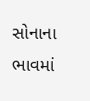સોનાના ભાવમાં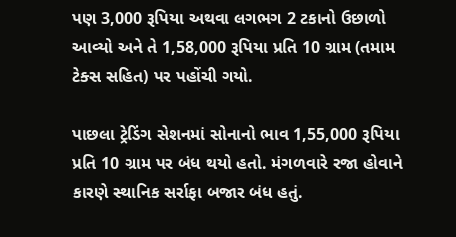પણ 3,000 રૂપિયા અથવા લગભગ 2 ટકાનો ઉછાળો આવ્યો અને તે 1,58,000 રૂપિયા પ્રતિ 10 ગ્રામ (તમામ ટેક્સ સહિત) પર પહોંચી ગયો.

પાછલા ટ્રેડિંગ સેશનમાં સોનાનો ભાવ 1,55,000 રૂપિયા પ્રતિ 10 ગ્રામ પર બંધ થયો હતો. મંગળવારે રજા હોવાને કારણે સ્થાનિક સર્રાફા બજાર બંધ હતું.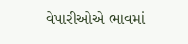વેપારીઓએ ભાવમાં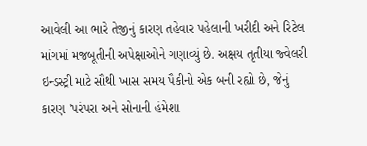આવેલી આ ભારે તેજીનું કારણ તહેવાર પહેલાની ખરીદી અને રિટેલ માંગમાં મજબૂતીની અપેક્ષાઓને ગણાવ્યું છે. અક્ષય તૃતીયા જ્વેલરી ઇન્ડસ્ટ્રી માટે સૌથી ખાસ સમય પૈકીનો એક બની રહ્યો છે, જેનું કારણ 'પરંપરા અને સોનાની હંમેશા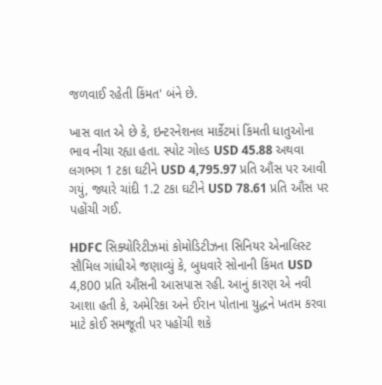જળવાઈ રહેતી કિંમત' બંને છે.

ખાસ વાત એ છે કે, ઇન્ટરનેશનલ માર્કેટમાં કિંમતી ધાતુઓના ભાવ નીચા રહ્યા હતા. સ્પોટ ગોલ્ડ USD 45.88 અથવા લગભગ 1 ટકા ઘટીને USD 4,795.97 પ્રતિ ઔંસ પર આવી ગયું, જ્યારે ચાંદી 1.2 ટકા ઘટીને USD 78.61 પ્રતિ ઔંસ પર પહોંચી ગઈ.

HDFC સિક્યોરિટીઝમાં કોમોડિટીઝના સિનિયર એનાલિસ્ટ સૌમિલ ગાંધીએ જણાવ્યું કે, બુધવારે સોનાની કિંમત USD 4,800 પ્રતિ ઔંસની આસપાસ રહી. આનું કારણ એ નવી આશા હતી કે, અમેરિકા અને ઈરાન પોતાના યુદ્ધને ખતમ કરવા માટે કોઈ સમજૂતી પર પહોંચી શકે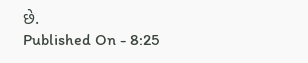છે.
Published On - 8:25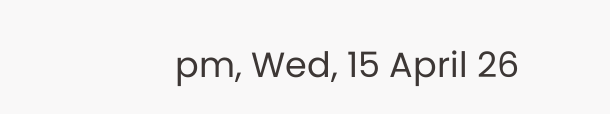pm, Wed, 15 April 26